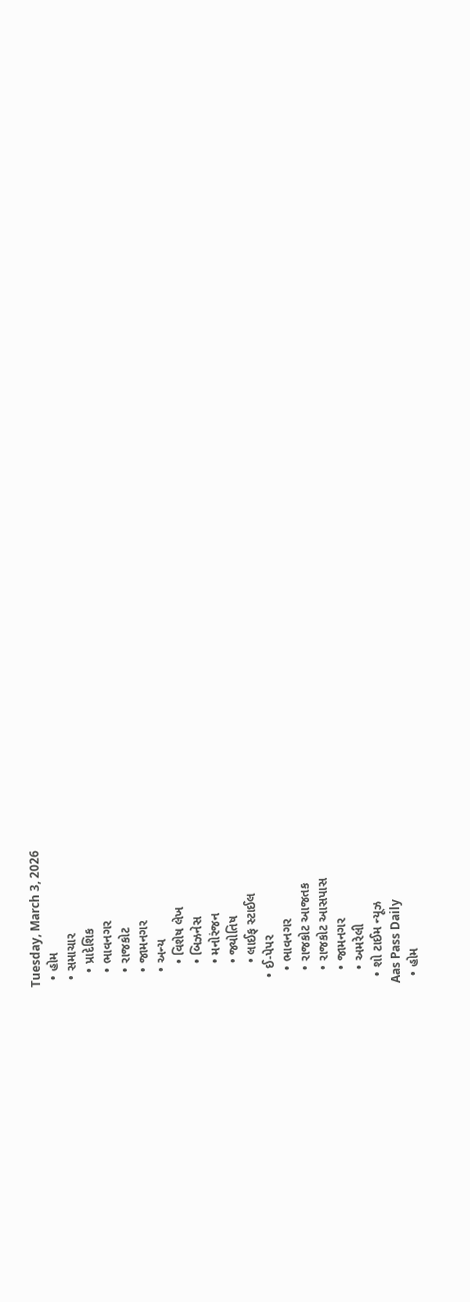Tuesday, March 3, 2026
  • હોમ
  • સમાચાર
    • પ્રાદેશિક
    • ભાવનગર
    • રાજકોટ
    • જામનગર
    • અન્ય
      • વિશેષ લેખ
      • બિઝનેસ
      • મનોરંજન
      • જ્યોતિષ
      • લાઈફ સ્ટાઈલ
  • ઈ-પેપર
    • ભાવનગર
    • રાજકોટ આજતક
    • રાજકોટ આસપાસ
    • જામનગર
    • અમરેલી
  • શો ટાઈમ ન્યૂઝ
Aas Pass Daily
  • હોમ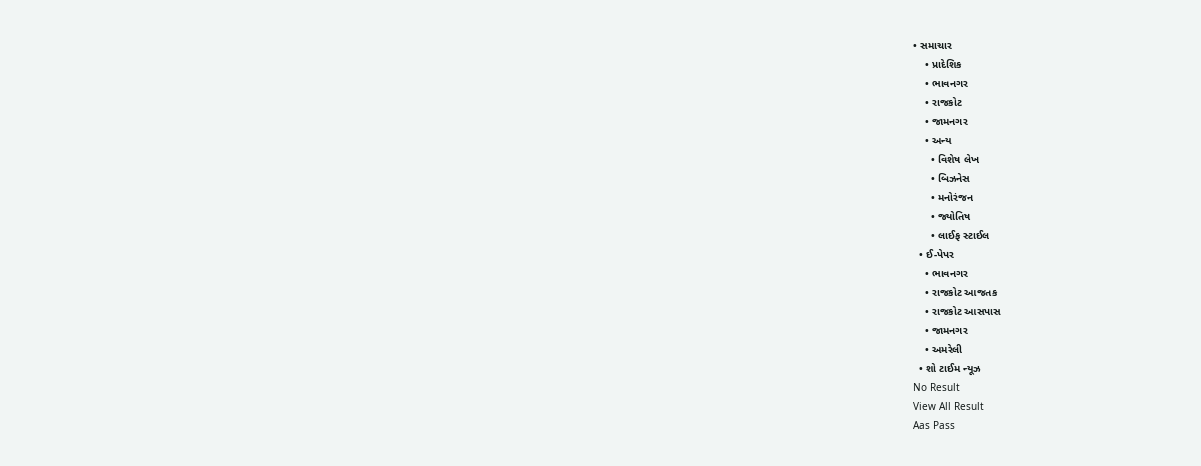• સમાચાર
    • પ્રાદેશિક
    • ભાવનગર
    • રાજકોટ
    • જામનગર
    • અન્ય
      • વિશેષ લેખ
      • બિઝનેસ
      • મનોરંજન
      • જ્યોતિષ
      • લાઈફ સ્ટાઈલ
  • ઈ-પેપર
    • ભાવનગર
    • રાજકોટ આજતક
    • રાજકોટ આસપાસ
    • જામનગર
    • અમરેલી
  • શો ટાઈમ ન્યૂઝ
No Result
View All Result
Aas Pass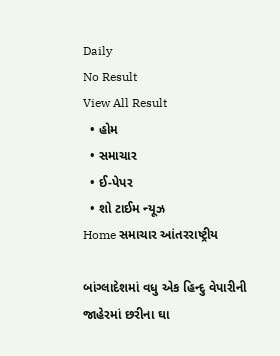Daily
No Result
View All Result
  • હોમ
  • સમાચાર
  • ઈ-પેપર
  • શો ટાઈમ ન્યૂઝ
Home સમાચાર આંતરરાષ્ટ્રીય

બાંગ્લાદેશમાં વધુ એક હિન્દુ વેપારીની જાહેરમાં છરીના ઘા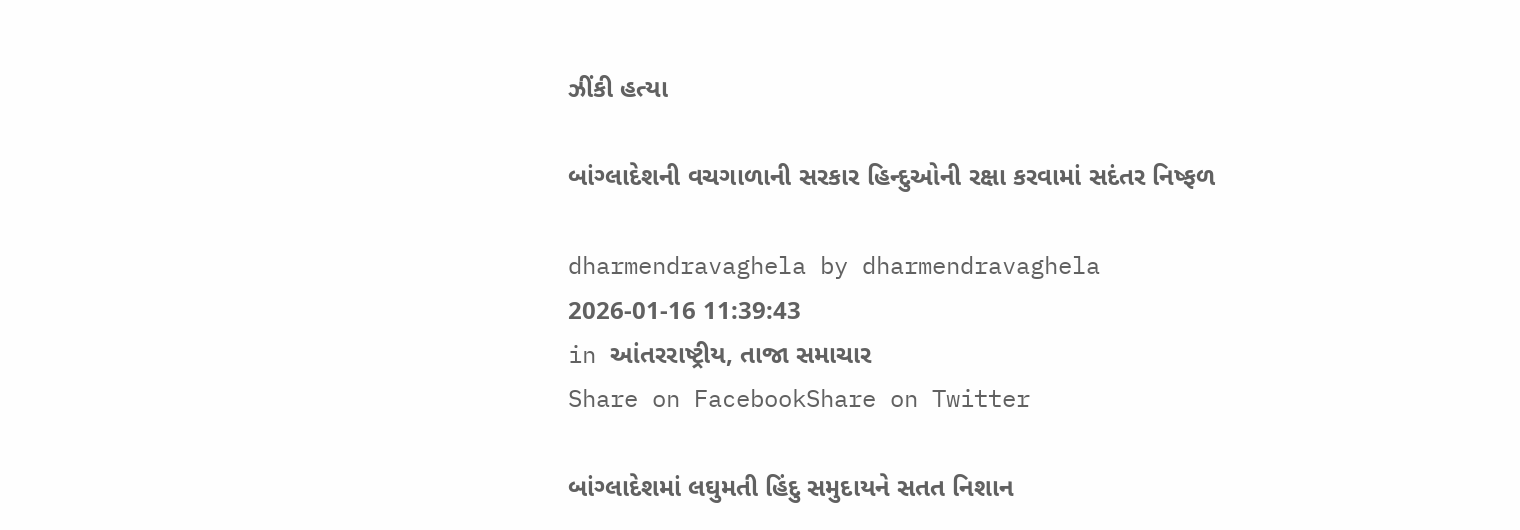ઝીંકી હત્યા

બાંગ્લાદેશની વચગાળાની સરકાર હિન્દુઓની રક્ષા કરવામાં સદંતર નિષ્ફળ

dharmendravaghela by dharmendravaghela
2026-01-16 11:39:43
in આંતરરાષ્ટ્રીય, તાજા સમાચાર
Share on FacebookShare on Twitter

બાંગ્લાદેશમાં લઘુમતી હિંદુ સમુદાયને સતત નિશાન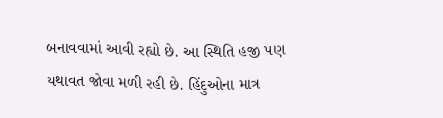બનાવવામાં આવી રહ્યો છે. આ સ્થિતિ હજી પણ યથાવત જોવા મળી રહી છે. હિંદુઓના માત્ર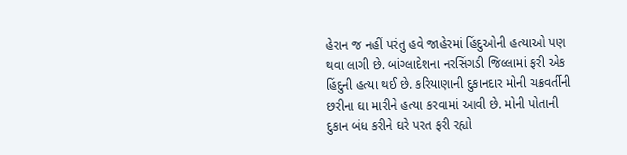હેરાન જ નહીં પરંતુ હવે જાહેરમાં હિંદુઓની હત્યાઓ પણ થવા લાગી છે. બાંગ્લાદેશના નરસિંગડી જિલ્લામાં ફરી એક હિંદુની હત્યા થઈ છે. કરિયાણાની દુકાનદાર મોની ચક્રવર્તીની છરીના ઘા મારીને હત્યા કરવામાં આવી છે. મોની પોતાની દુકાન બંધ કરીને ઘરે પરત ફરી રહ્યો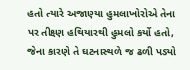હતો ત્યારે અજાણ્યા હુમલાખોરોએ તેના પર તીક્ષ્ણ હથિયારથી હુમલો કર્યો હતો, જેના કારણે તે ઘટનાસ્થળે જ ઢળી પડ્યો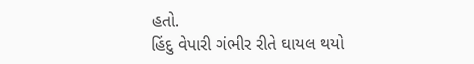હતો.
હિંદુ વેપારી ગંભીર રીતે ઘાયલ થયો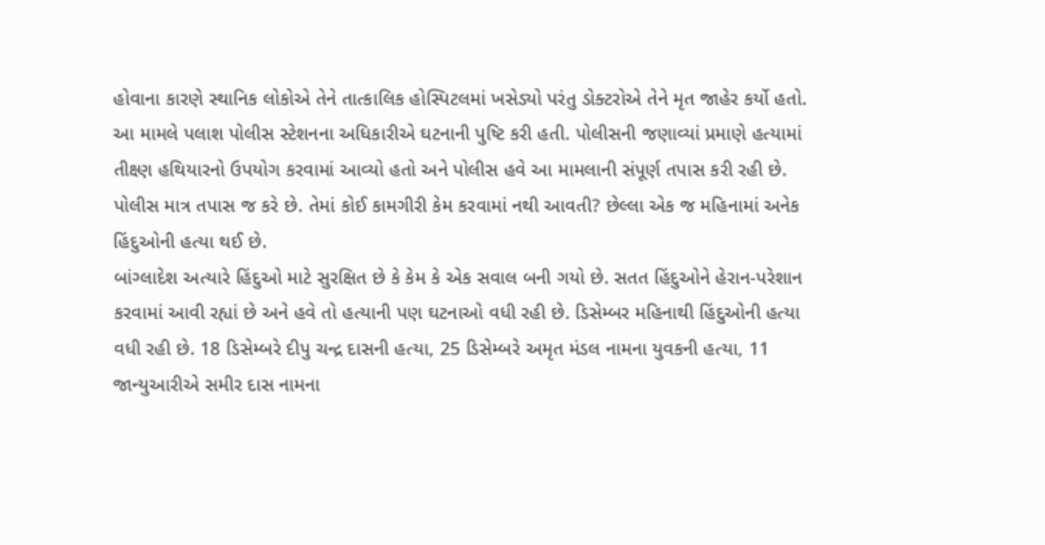હોવાના કારણે સ્થાનિક લોકોએ તેને તાત્કાલિક હોસ્પિટલમાં ખસેડ્યો પરંતુ ડોક્ટરોએ તેને મૃત જાહેર કર્યો હતો. આ મામલે પલાશ પોલીસ સ્ટેશનના અધિકારીએ ઘટનાની પુષ્ટિ કરી હતી. પોલીસની જણાવ્યાં પ્રમાણે હત્યામાં તીક્ષ્ણ હથિયારનો ઉપયોગ કરવામાં આવ્યો હતો અને પોલીસ હવે આ મામલાની સંપૂર્ણ તપાસ કરી રહી છે. પોલીસ માત્ર તપાસ જ કરે છે. તેમાં કોઈ કામગીરી કેમ કરવામાં નથી આવતી? છેલ્લા એક જ મહિનામાં અનેક હિંદુઓની હત્યા થઈ છે.
બાંગ્લાદેશ અત્યારે હિંદુઓ માટે સુરક્ષિત છે કે કેમ કે એક સવાલ બની ગયો છે. સતત હિંદુઓને હેરાન-પરેશાન કરવામાં આવી રહ્યાં છે અને હવે તો હત્યાની પણ ઘટનાઓ વધી રહી છે. ડિસેમ્બર મહિનાથી હિંદુઓની હત્યા વધી રહી છે. 18 ડિસેમ્બરે દીપુ ચન્દ્ર દાસની હત્યા, 25 ડિસેમ્બરે અમૃત મંડલ નામના યુવકની હત્યા, 11 જાન્યુઆરીએ સમીર દાસ નામના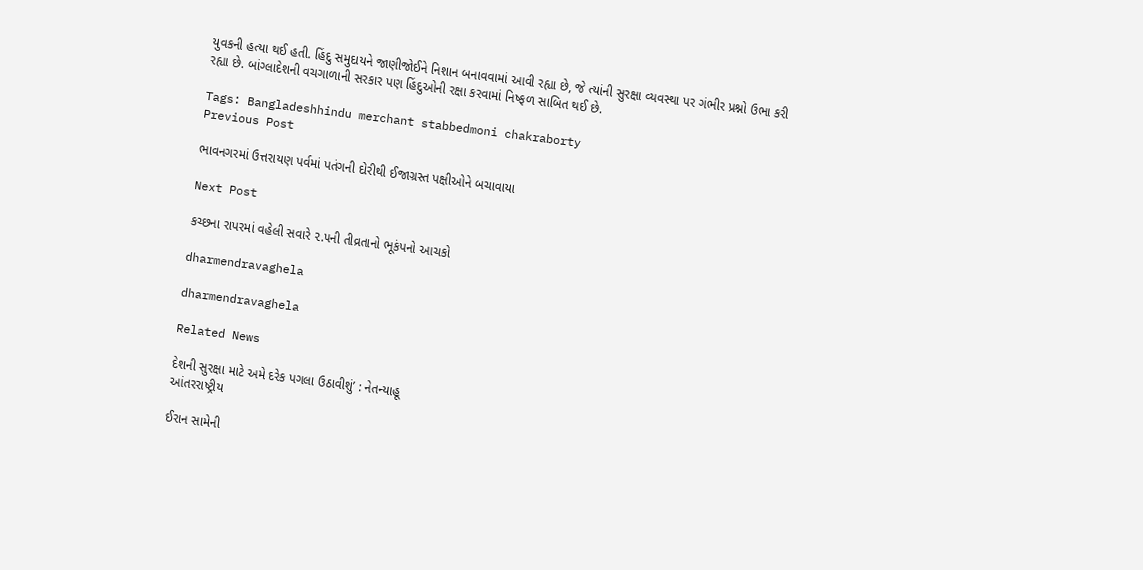યુવકની હત્યા થઈ હતી. હિંદુ સમુદાયને જાણીજોઈને નિશાન બનાવવામાં આવી રહ્યા છે, જે ત્યાંની સુરક્ષા વ્યવસ્થા પર ગંભીર પ્રશ્નો ઉભા કરી રહ્યા છે. બાંગ્લાદેશની વચગાળાની સરકાર પણ હિંદુઓની રક્ષા કરવામાં નિષ્ફળ સાબિત થઈ છે.

Tags: Bangladeshhindu merchant stabbedmoni chakraborty
Previous Post

ભાવનગરમાં ઉત્તરાયણ પર્વમાં પતંગની દોરીથી ઈજાગ્રસ્ત પક્ષીઓને બચાવાયા

Next Post

કચ્છના રાપરમાં વહેલી સવારે ૨.૫ની તીવ્રતાનો ભૂકંપનો આચકો

dharmendravaghela

dharmendravaghela

Related News

દેશની સુરક્ષા માટે અમે દરેક પગલા ઉઠાવીશું’ : નેતન્યાહૂ
આંતરરાષ્ટ્રીય

ઈરાન સામેની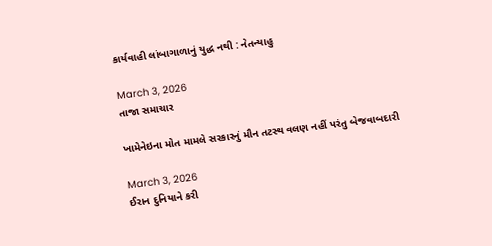કાર્યવાહી લાંબાગાળાનું યુદ્ધ નથી : નેતન્યાહુ

March 3, 2026
તાજા સમાચાર

ખામેનેઇના મોત મામલે સરકારનું મૌન તટસ્થ વલણ નહીં પરંતુ બેજવાબદારી

March 3, 2026
ઈરાન દુનિયાને કરી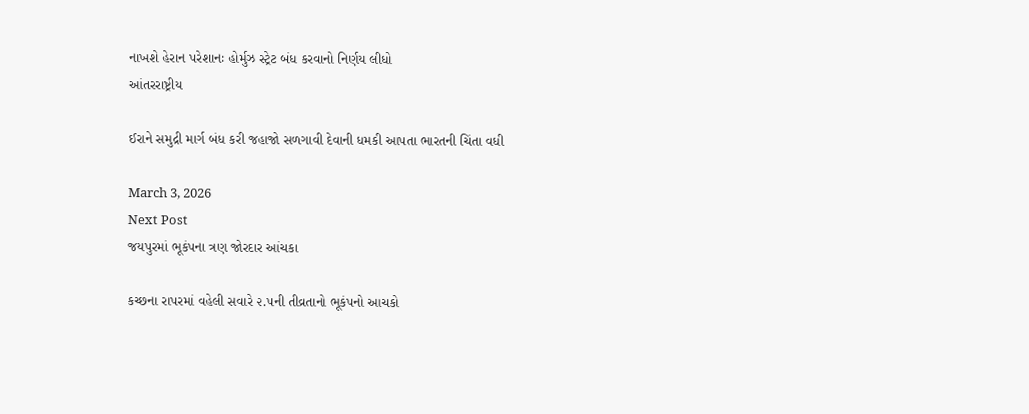નાખશે હેરાન પરેશાનઃ હોર્મુઝ સ્ટ્રેટ બંધ કરવાનો નિર્ણય લીધો
આંતરરાષ્ટ્રીય

ઈરાને સમુદ્રી માર્ગ બંધ કરી જહાજો સળગાવી દેવાની ધમકી આપતા ભારતની ચિંતા વધી

March 3, 2026
Next Post
જયપુરમાં ભૂકંપના ત્રણ જોરદાર આંચકા

કચ્છના રાપરમાં વહેલી સવારે ૨.૫ની તીવ્રતાનો ભૂકંપનો આચકો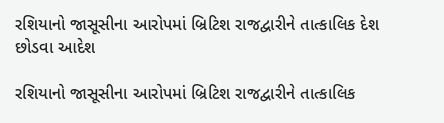રશિયાનો જાસૂસીના આરોપમાં બ્રિટિશ રાજદ્વારીને તાત્કાલિક દેશ છોડવા આદેશ

રશિયાનો જાસૂસીના આરોપમાં બ્રિટિશ રાજદ્વારીને તાત્કાલિક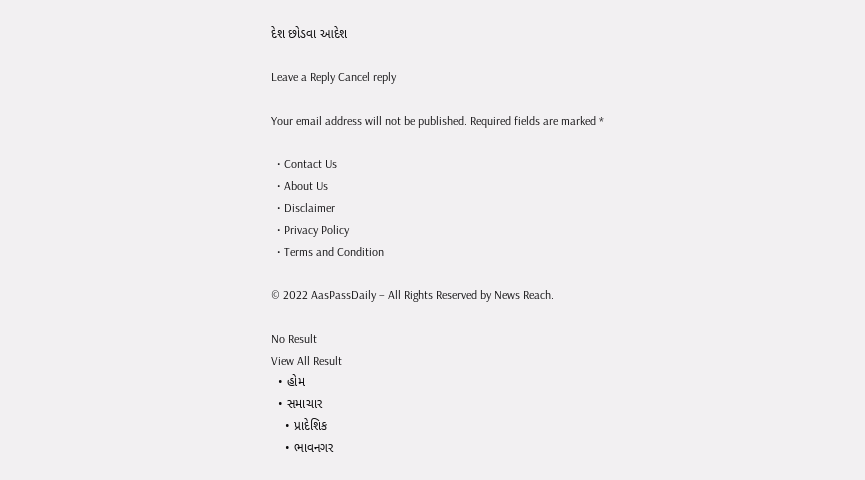દેશ છોડવા આદેશ

Leave a Reply Cancel reply

Your email address will not be published. Required fields are marked *

  • Contact Us
  • About Us
  • Disclaimer
  • Privacy Policy
  • Terms and Condition

© 2022 AasPassDaily – All Rights Reserved by News Reach.

No Result
View All Result
  • હોમ
  • સમાચાર
    • પ્રાદેશિક
    • ભાવનગર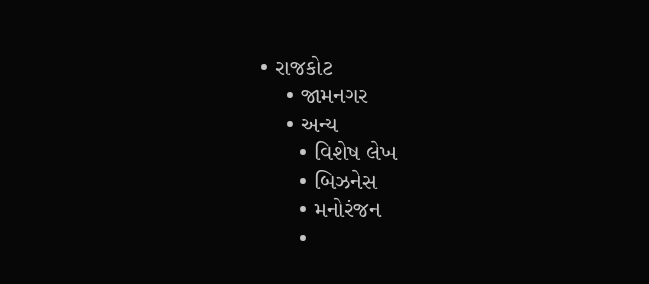• રાજકોટ
    • જામનગર
    • અન્ય
      • વિશેષ લેખ
      • બિઝનેસ
      • મનોરંજન
      •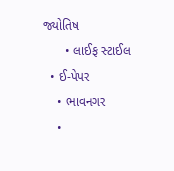જ્યોતિષ
      • લાઈફ સ્ટાઈલ
  • ઈ-પેપર
    • ભાવનગર
    •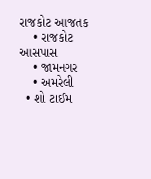રાજકોટ આજતક
    • રાજકોટ આસપાસ
    • જામનગર
    • અમરેલી
  • શો ટાઈમ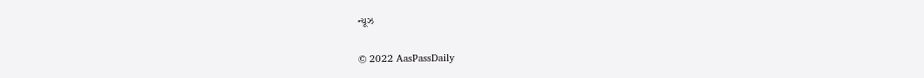ન્યૂઝ

© 2022 AasPassDaily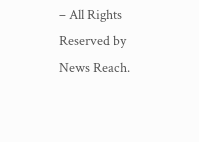– All Rights Reserved by News Reach.